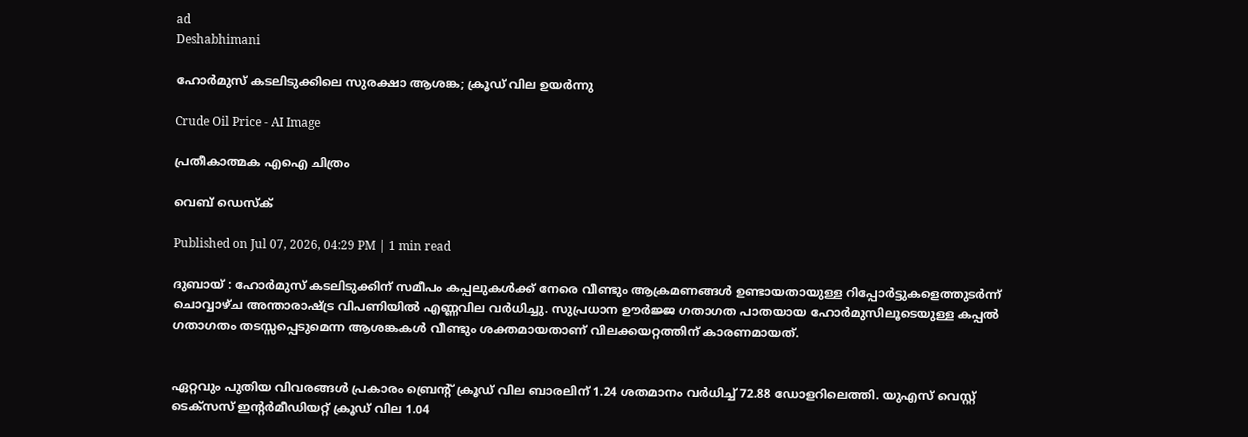ad
Deshabhimani

ഹോർമുസ് കടലിടുക്കിലെ സുരക്ഷാ ആശങ്ക; ക്രൂഡ് വില ഉയർന്നു

Crude Oil Price - AI Image

പ്രതീകാത്മക എഐ ചിത്രം

വെബ് ഡെസ്ക്

Published on Jul 07, 2026, 04:29 PM | 1 min read

ദുബായ് : ഹോർമുസ് കടലിടുക്കിന് സമീപം കപ്പലുകൾക്ക് നേരെ വീണ്ടും ആക്രമണങ്ങൾ ഉണ്ടായതായുള്ള റിപ്പോർട്ടുകളെത്തുടർന്ന് ചൊവ്വാഴ്ച അന്താരാഷ്ട്ര വിപണിയിൽ എണ്ണവില വർധിച്ചു. സുപ്രധാന ഊർജ്ജ ഗതാഗത പാതയായ ഹോർമുസിലൂടെയുള്ള കപ്പൽ ഗതാഗതം തടസ്സപ്പെടുമെന്ന ആശങ്കകൾ വീണ്ടും ശക്തമായതാണ് വിലക്കയറ്റത്തിന് കാരണമായത്.


ഏറ്റവും പുതിയ വിവരങ്ങൾ പ്രകാരം ബ്രെന്റ് ക്രൂഡ് വില ബാരലിന് 1.24 ശതമാനം വർധിച്ച് 72.88 ഡോളറിലെത്തി. യുഎസ് വെസ്റ്റ് ടെക്സസ് ഇന്റർമീഡിയറ്റ് ക്രൂഡ് വില 1.04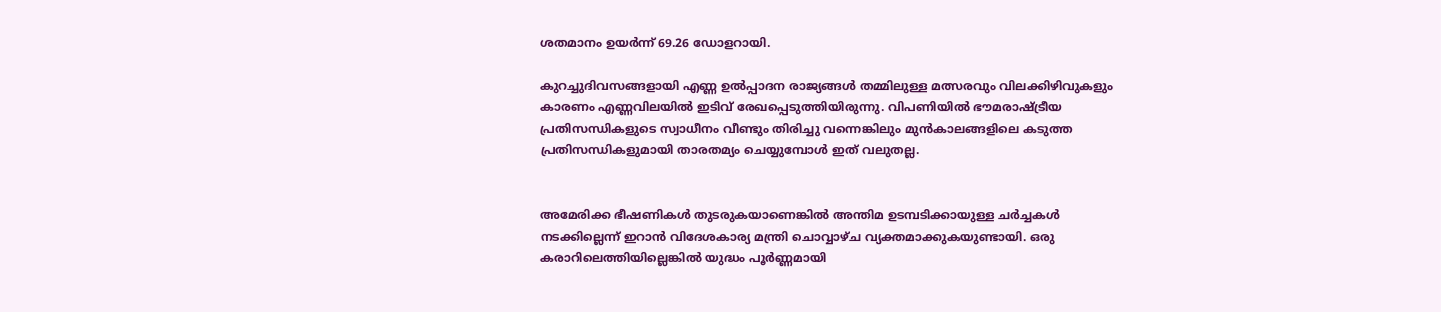ശതമാനം ഉയർന്ന് 69.26 ഡോളറായി.

കുറച്ചുദിവസങ്ങളായി എണ്ണ ഉൽപ്പാദന രാജ്യങ്ങൾ തമ്മിലുള്ള മത്സരവും വിലക്കിഴിവുകളും കാരണം എണ്ണവിലയിൽ ഇടിവ് രേഖപ്പെടുത്തിയിരുന്നു. വിപണിയിൽ ഭൗമരാഷ്ട്രീയ പ്രതിസന്ധികളുടെ സ്വാധീനം വീണ്ടും തിരിച്ചു വന്നെങ്കിലും മുൻകാലങ്ങളിലെ കടുത്ത പ്രതിസന്ധികളുമായി താരതമ്യം ചെയ്യുമ്പോൾ ഇത് വലുതല്ല.


അമേരിക്ക ഭീഷണികൾ തുടരുകയാണെങ്കിൽ അന്തിമ ഉടമ്പടിക്കായുള്ള ചർച്ചകൾ നടക്കില്ലെന്ന് ഇറാൻ വിദേശകാര്യ മന്ത്രി ചൊവ്വാഴ്ച വ്യക്തമാക്കുകയുണ്ടായി. ഒരു കരാറിലെത്തിയില്ലെങ്കിൽ യുദ്ധം പൂർണ്ണമായി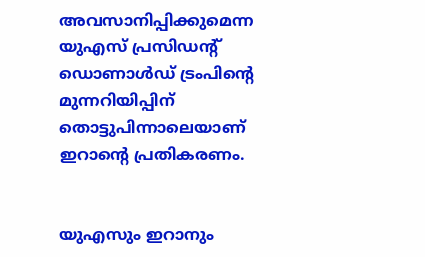അവസാനിപ്പിക്കുമെന്ന യുഎസ് പ്രസിഡന്റ് ഡൊണാൾഡ് ട്രംപിന്റെ മുന്നറിയിപ്പിന് തൊട്ടുപിന്നാലെയാണ് ഇറാന്റെ പ്രതികരണം.


യുഎസും ഇറാനും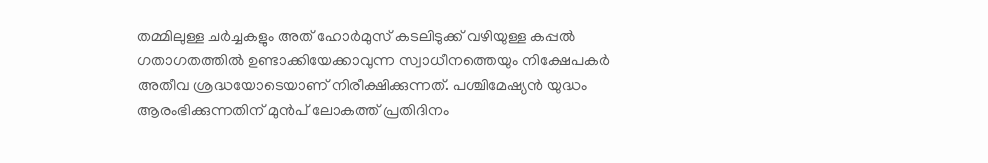തമ്മിലുള്ള ചർച്ചകളും അത് ഹോർമുസ് കടലിടുക്ക് വഴിയുള്ള കപ്പൽ ഗതാഗതത്തിൽ ഉണ്ടാക്കിയേക്കാവുന്ന സ്വാധീനത്തെയും നിക്ഷേപകർ അതീവ ശ്രദ്ധയോടെയാണ് നിരീക്ഷിക്കുന്നത്. പശ്ചിമേഷ്യൻ യുദ്ധം ആരംഭിക്കുന്നതിന് മുൻപ് ലോകത്ത് പ്രതിദിനം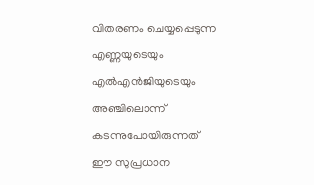വിതരണം ചെയ്യപ്പെടുന്ന എണ്ണയുടെയും എൽഎൻജിയുടെയും അഞ്ചിലൊന്ന് കടന്നുപോയിരുന്നത് ഈ സുപ്രധാന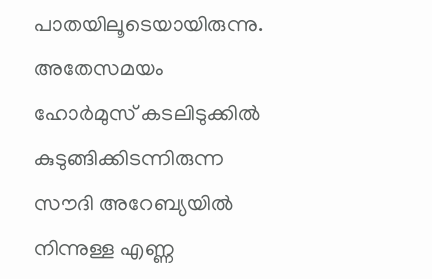പാതയിലൂടെയായിരുന്നു. അതേസമയം ഹോർമുസ് കടലിടുക്കിൽ കുടുങ്ങിക്കിടന്നിരുന്ന സൗദി അറേബ്യയിൽ നിന്നുള്ള എണ്ണ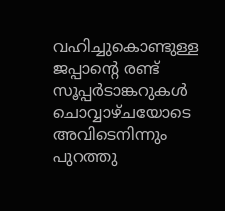വഹിച്ചുകൊണ്ടുള്ള ജപ്പാന്റെ രണ്ട് സൂപ്പർടാങ്കറുകൾ ചൊവ്വാഴ്ചയോടെ അവിടെനിന്നും പുറത്തു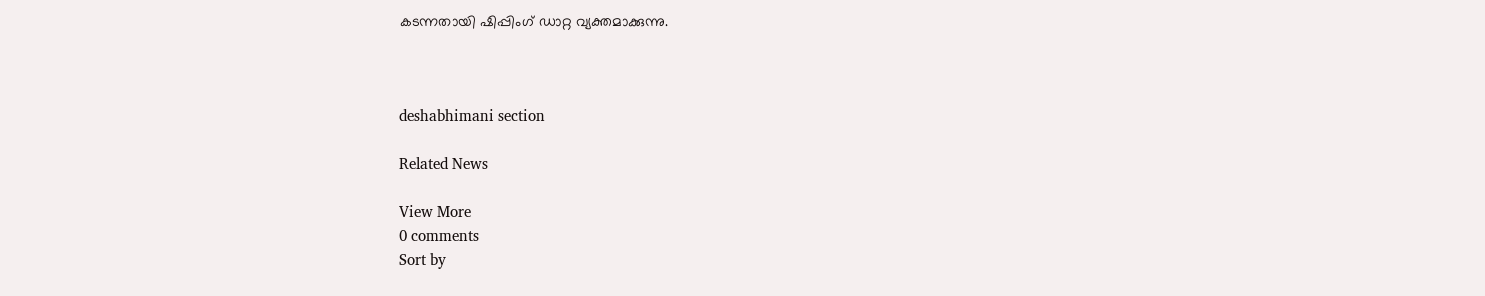കടന്നതായി ഷിപ്പിംഗ് ഡാറ്റ വ്യക്തമാക്കുന്നു.



deshabhimani section

Related News

View More
0 comments
Sort by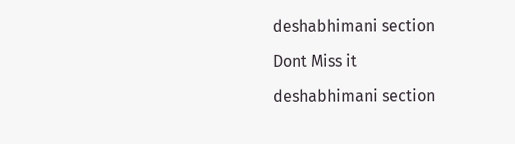deshabhimani section

Dont Miss it

deshabhimani section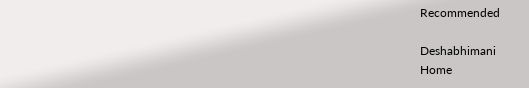Recommended

Deshabhimani
Home